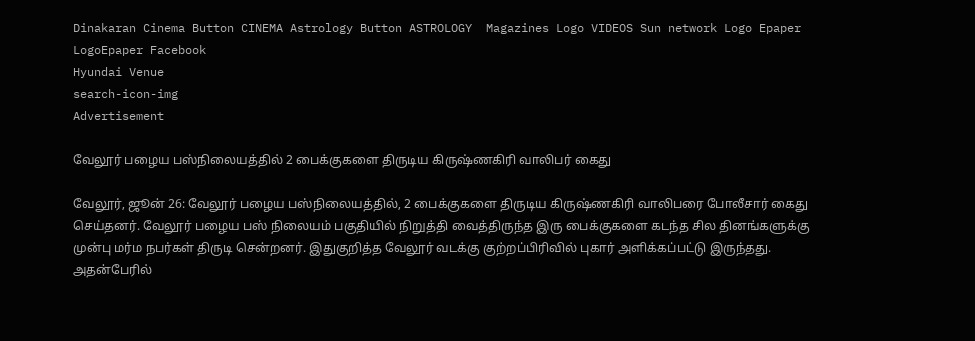Dinakaran Cinema Button CINEMA Astrology Button ASTROLOGY  Magazines Logo VIDEOS Sun network Logo Epaper LogoEpaper Facebook
Hyundai Venue
search-icon-img
Advertisement

வேலூர் பழைய பஸ்நிலையத்தில் 2 பைக்குகளை திருடிய கிருஷ்ணகிரி வாலிபர் கைது

வேலூர், ஜூன் 26: வேலூர் பழைய பஸ்நிலையத்தில், 2 பைக்குகளை திருடிய கிருஷ்ணகிரி வாலிபரை போலீசார் கைது செய்தனர். வேலூர் பழைய பஸ் நிலையம் பகுதியில் நிறுத்தி வைத்திருந்த இரு பைக்குகளை கடந்த சில தினங்களுக்கு முன்பு மர்ம நபர்கள் திருடி சென்றனர். இதுகுறித்த வேலூர் வடக்கு குற்றப்பிரிவில் புகார் அளிக்கப்பட்டு இருந்தது. அதன்பேரில்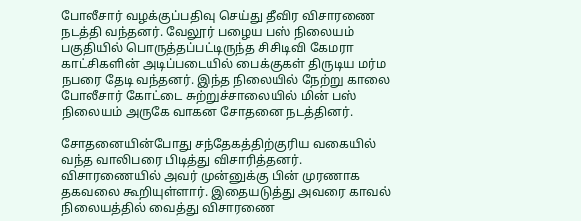போலீசார் வழக்குப்பதிவு செய்து தீவிர விசாரணை நடத்தி வந்தனர். வேலூர் பழைய பஸ் நிலையம் பகுதியில் பொருத்தப்பட்டிருந்த சிசிடிவி கேமரா காட்சிகளின் அடிப்படையில் பைக்குகள் திருடிய மர்ம நபரை தேடி வந்தனர். இந்த நிலையில் நேற்று காலை போலீசார் கோட்டை சுற்றுச்சாலையில் மின் பஸ் நிலையம் அருகே வாகன சோதனை நடத்தினர்.

சோதனையின்போது சந்தேகத்திற்குரிய வகையில் வந்த வாலிபரை பிடித்து விசாரித்தனர். விசாரணையில் அவர் முன்னுக்கு பின் முரணாக தகவலை கூறியுள்ளார். இதையடுத்து அவரை காவல் நிலையத்தில் வைத்து விசாரணை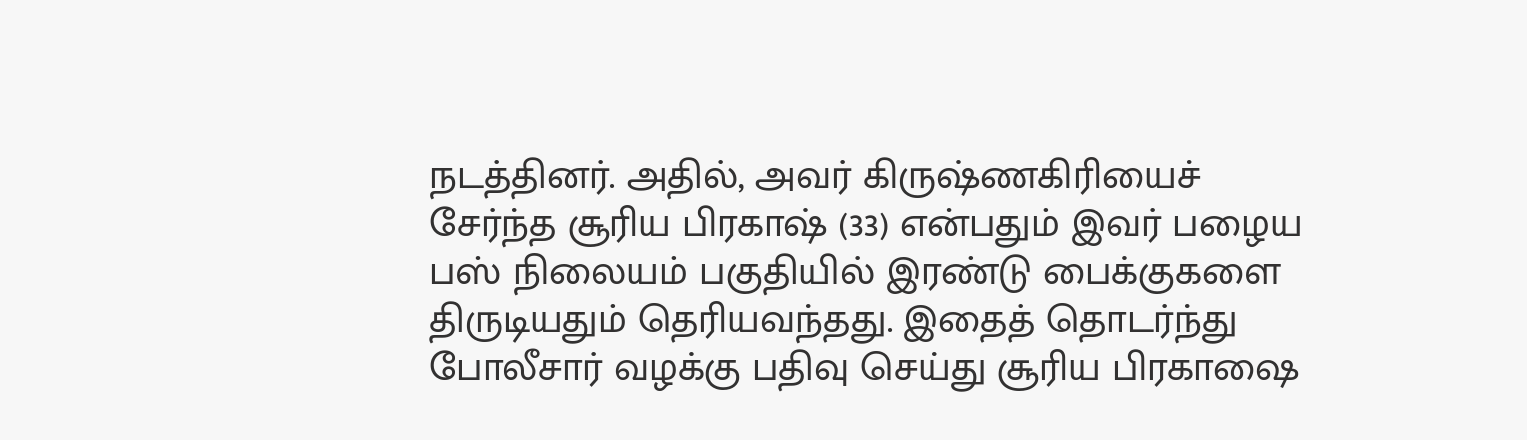நடத்தினர். அதில், அவர் கிருஷ்ணகிரியைச் சேர்ந்த சூரிய பிரகாஷ் (33) என்பதும் இவர் பழைய பஸ் நிலையம் பகுதியில் இரண்டு பைக்குகளை திருடியதும் தெரியவந்தது. இதைத் தொடர்ந்து போலீசார் வழக்கு பதிவு செய்து சூரிய பிரகாஷை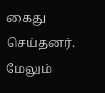கைது செய்தனர். மேலும்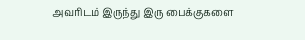அவரிடம் இருந்து இரு பைக்குகளை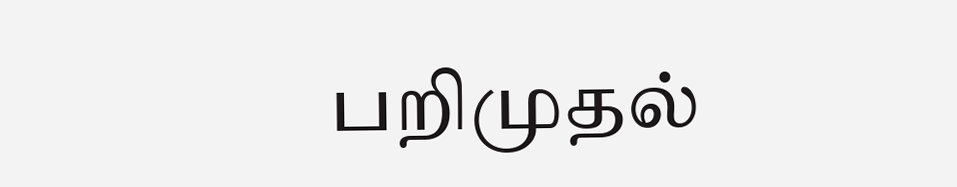பறிமுதல்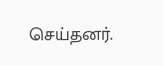செய்தனர்.